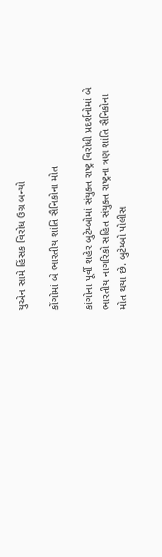યુએન સામે હિંસક વિરોધ ઉગ્ર બન્યો

કોંગોમાં બે ભારતીય શાંતિ સૈનિકોના મોત

કાંગોના પૂર્વી શહેર બુટેમ્બોમાં સંયુક્ત રાષ્ટ્ર વિરોધી પ્રદર્શનોમાં બે ભારતીય નાગરિકો સહિત સંયુક્ત રાષ્ટ્રના ત્રણ શાંતિ સૈનિકોના મોત થયા છે. બુટેમ્બો પોલીસ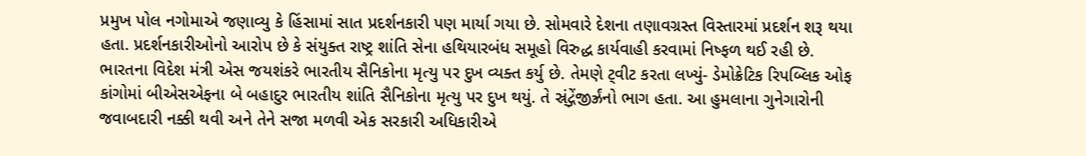પ્રમુખ પોલ નગોમાએ જણાવ્યુ કે હિંસામાં સાત પ્રદર્શનકારી પણ માર્યા ગયા છે. સોમવારે દેશના તણાવગ્રસ્ત વિસ્તારમાં પ્રદર્શન શરૂ થયા હતા. પ્રદર્શનકારીઓનો આરોપ છે કે સંયુક્ત રાષ્ટ્ર શાંતિ સેના હથિયારબંધ સમૂહો વિરુદ્ધ કાર્યવાહી કરવામાં નિષ્ફળ થઈ રહી છે. ભારતના વિદેશ મંત્રી એસ જયશંકરે ભારતીય સૈનિકોના મૃત્યુ પર દુખ વ્યક્ત કર્યુ છે. તેમણે ટ્‌વીટ કરતા લખ્યું- ડેમોક્રેટિક રિપબ્લિક ઓફ કાંગોમાં બીએસએફના બે બહાદુર ભારતીય શાંતિ સૈનિકોના મૃત્યુ પર દુખ થયું. તે સ્ર્ંદ્ગેંજીર્ઝ્રંનો ભાગ હતા. આ હુમલાના ગુનેગારોની જવાબદારી નક્કી થવી અને તેને સજા મળવી એક સરકારી અધિકારીએ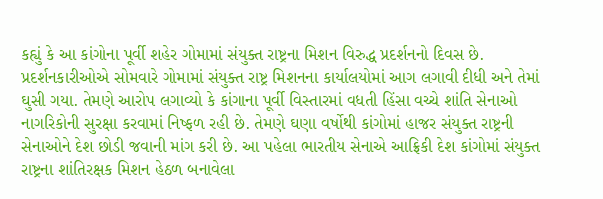કહ્યું કે આ કાંગોના પૂર્વી શહેર ગોમામાં સંયુક્ત રાષ્ટ્રના મિશન વિરુદ્ધ પ્રદર્શનનો દિવસ છે. પ્રદર્શનકારીઓએ સોમવારે ગોમામાં સંયુક્ત રાષ્ટ્ર મિશનના કાર્યાલયોમાં આગ લગાવી દીધી અને તેમાં ઘુસી ગયા. તેમણે આરોપ લગાવ્યો કે કાંગાના પૂર્વી વિસ્તારમાં વધતી હિંસા વચ્ચે શાંતિ સેનાઓ નાગરિકોની સુરક્ષા કરવામાં નિષ્ફળ રહી છે. તેમણે ઘણા વર્ષોથી કાંગોમાં હાજર સંયુક્ત રાષ્ટ્રની સેનાઓને દેશ છોડી જવાની માંગ કરી છે. આ પહેલા ભારતીય સેનાએ આફ્રિકી દેશ કાંગોમાં સંયુક્ત રાષ્ટ્રના શાંતિરક્ષક મિશન હેઠળ બનાવેલા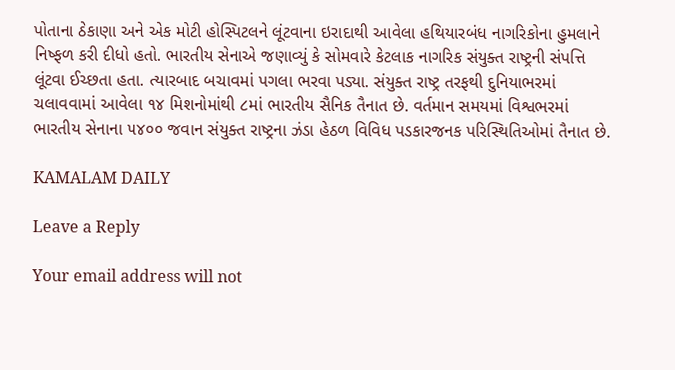પોતાના ઠેકાણા અને એક મોટી હોસ્પિટલને લૂંટવાના ઇરાદાથી આવેલા હથિયારબંધ નાગરિકોના હુમલાને નિષ્ફળ કરી દીધો હતો. ભારતીય સેનાએ જણાવ્યું કે સોમવારે કેટલાક નાગરિક સંયુક્ત રાષ્ટ્રની સંપત્તિ લૂંટવા ઈચ્છતા હતા. ત્યારબાદ બચાવમાં પગલા ભરવા પડ્યા. સંયુક્ત રાષ્ટ્ર તરફથી દુનિયાભરમાં ચલાવવામાં આવેલા ૧૪ મિશનોમાંથી ૮માં ભારતીય સૈનિક તૈનાત છે. વર્તમાન સમયમાં વિશ્વભરમાં ભારતીય સેનાના ૫૪૦૦ જવાન સંયુક્ત રાષ્ટ્રના ઝંડા હેઠળ વિવિધ પડકારજનક પરિસ્થિતિઓમાં તૈનાત છે.

KAMALAM DAILY

Leave a Reply

Your email address will not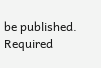be published. Required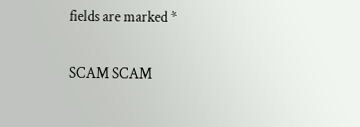fields are marked *

SCAM SCAM